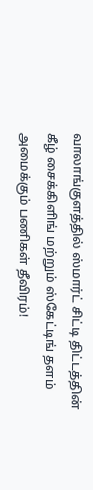வாலாங்குளத்தில் ஸ்மார்ட் சிட்டி திட்டத்தின் கீழ் சைக்கிளிங் மற்றும் ஸ்கேட்டிங் தளம் அமைக்கும் பணிகள் தீவிரம்!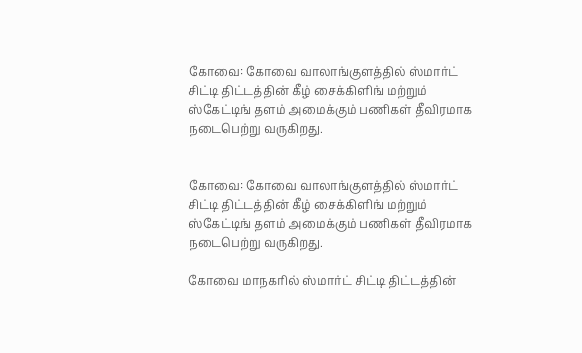கோவை: கோவை வாலாங்குளத்தில் ஸ்மார்ட் சிட்டி திட்டத்தின் கீழ் சைக்கிளிங் மற்றும் ஸ்கேட்டிங் தளம் அமைக்கும் பணிகள் தீவிரமாக நடைபெற்று வருகிறது.


கோவை: கோவை வாலாங்குளத்தில் ஸ்மார்ட் சிட்டி திட்டத்தின் கீழ் சைக்கிளிங் மற்றும் ஸ்கேட்டிங் தளம் அமைக்கும் பணிகள் தீவிரமாக நடைபெற்று வருகிறது.

கோவை மாநகரில் ஸ்மார்ட் சிட்டி திட்டத்தின்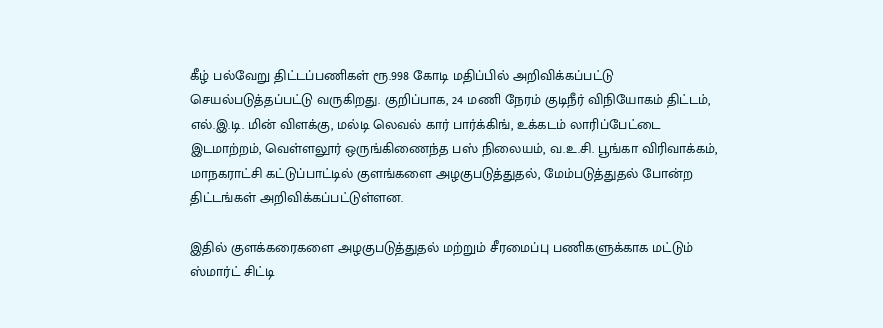கீழ் பல்வேறு திட்டப்பணிகள் ரூ.998 கோடி மதிப்பில் அறிவிக்கப்பட்டு செயல்படுத்தப்பட்டு வருகிறது. குறிப்பாக, 24 மணி நேரம் குடிநீர் விநியோகம் திட்டம், எல்.இ.டி. மின் விளக்கு, மல்டி லெவல் கார் பார்க்கிங், உக்கடம் லாரிப்பேட்டை இடமாற்றம், வெள்ளலூர் ஒருங்கிணைந்த பஸ் நிலையம், வ.உ.சி. பூங்கா விரிவாக்கம், மாநகராட்சி கட்டுப்பாட்டில் குளங்களை அழகுபடுத்துதல், மேம்படுத்துதல் போன்ற திட்டங்கள் அறிவிக்கப்பட்டுள்ளன.

இதில் குளக்கரைகளை அழகுபடுத்துதல் மற்றும் சீரமைப்பு பணிகளுக்காக மட்டும் ஸ்மார்ட் சிட்டி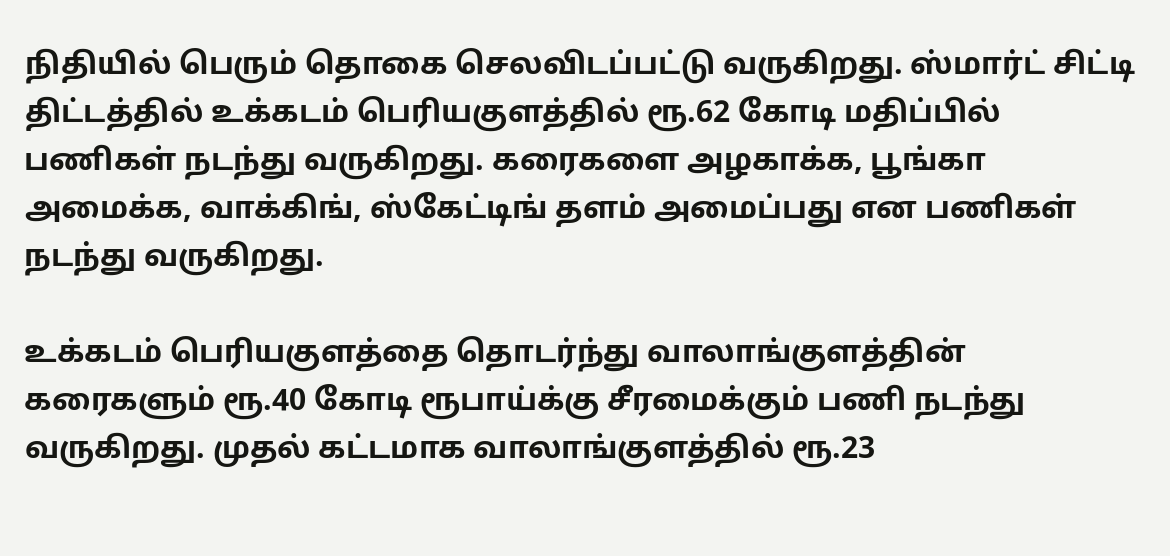நிதியில் பெரும் தொகை செலவிடப்பட்டு வருகிறது. ஸ்மார்ட் சிட்டி திட்டத்தில் உக்கடம் பெரியகுளத்தில் ரூ.62 கோடி மதிப்பில் பணிகள் நடந்து வருகிறது. கரைகளை அழகாக்க, பூங்கா அமைக்க, வாக்கிங், ஸ்கேட்டிங் தளம் அமைப்பது என பணிகள் நடந்து வருகிறது.

உக்கடம் பெரியகுளத்தை தொடர்ந்து வாலாங்குளத்தின் கரைகளும் ரூ.40 கோடி ரூபாய்க்கு சீரமைக்கும் பணி நடந்து வருகிறது. முதல் கட்டமாக வாலாங்குளத்தில் ரூ.23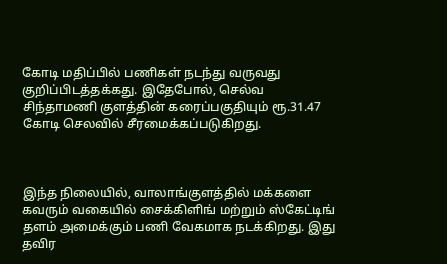கோடி மதிப்பில் பணிகள் நடந்து வருவது குறிப்பிடத்தக்கது. இதேபோல், செல்வ சிந்தாமணி குளத்தின் கரைப்பகுதியும் ரூ.31.47 கோடி செலவில் சீரமைக்கப்படுகிறது.



இந்த நிலையில், வாலாங்குளத்தில் மக்களை கவரும் வகையில் சைக்கிளிங் மற்றும் ஸ்கேட்டிங் தளம் அமைக்கும் பணி வேகமாக நடக்கிறது. இது தவிர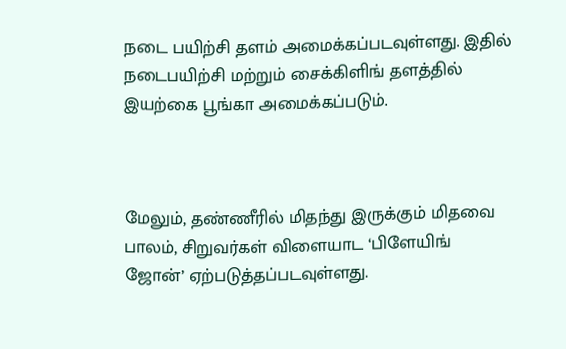நடை பயிற்சி தளம் அமைக்கப்படவுள்ளது. இதில் நடைபயிற்சி மற்றும் சைக்கிளிங் தளத்தில் இயற்கை பூங்கா அமைக்கப்படும்.



மேலும், தண்ணீரில் மிதந்து இருக்கும் மிதவை பாலம், சிறுவர்கள் விளையாட ‘பிளேயிங் ஜோன்’ ஏற்படுத்தப்படவுள்ளது.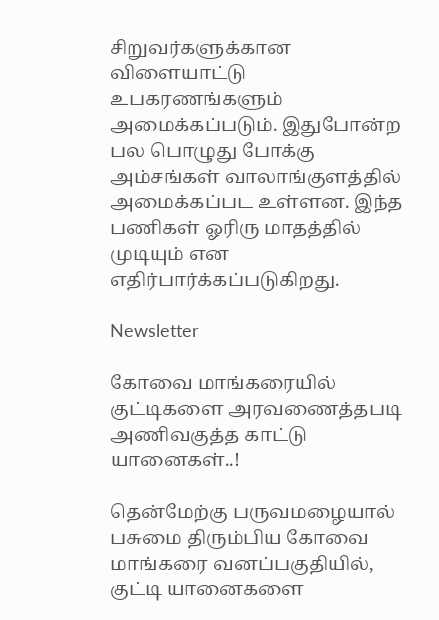சிறுவர்களுக்கான விளையாட்டு உபகரணங்களும் அமைக்கப்படும். இதுபோன்ற பல பொழுது போக்கு அம்சங்கள் வாலாங்குளத்தில் அமைக்கப்பட உள்ளன. இந்த பணிகள் ஓரிரு மாதத்தில் முடியும் என எதிர்பார்க்கப்படுகிறது.

Newsletter

கோவை மாங்கரையில் குட்டிகளை அரவணைத்தபடி அணிவகுத்த காட்டு யானைகள்..!

தென்மேற்கு பருவமழையால் பசுமை திரும்பிய கோவை மாங்கரை வனப்பகுதியில், குட்டி யானைகளை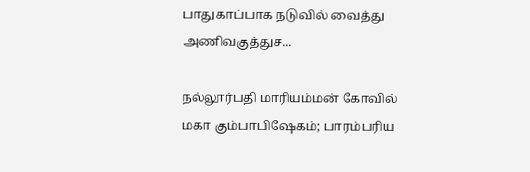பாதுகாப்பாக நடுவில் வைத்து அணிவகுத்துச...

நல்லூர்பதி மாரியம்மன் கோவில் மகா கும்பாபிஷேகம்; பாரம்பரிய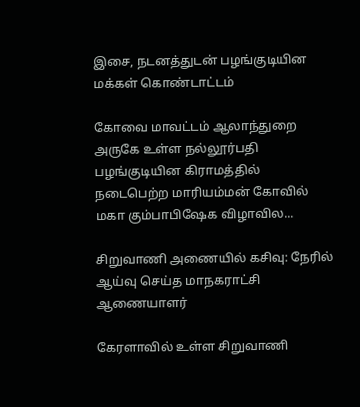இசை, நடனத்துடன் பழங்குடியின மக்கள் கொண்டாட்டம்

கோவை மாவட்டம் ஆலாந்துறை அருகே உள்ள நல்லூர்பதி பழங்குடியின கிராமத்தில் நடைபெற்ற மாரியம்மன் கோவில் மகா கும்பாபிஷேக விழாவில...

சிறுவாணி அணையில் கசிவு: நேரில் ஆய்வு செய்த மாநகராட்சி ஆணையாளர்

கேரளாவில் உள்ள சிறுவாணி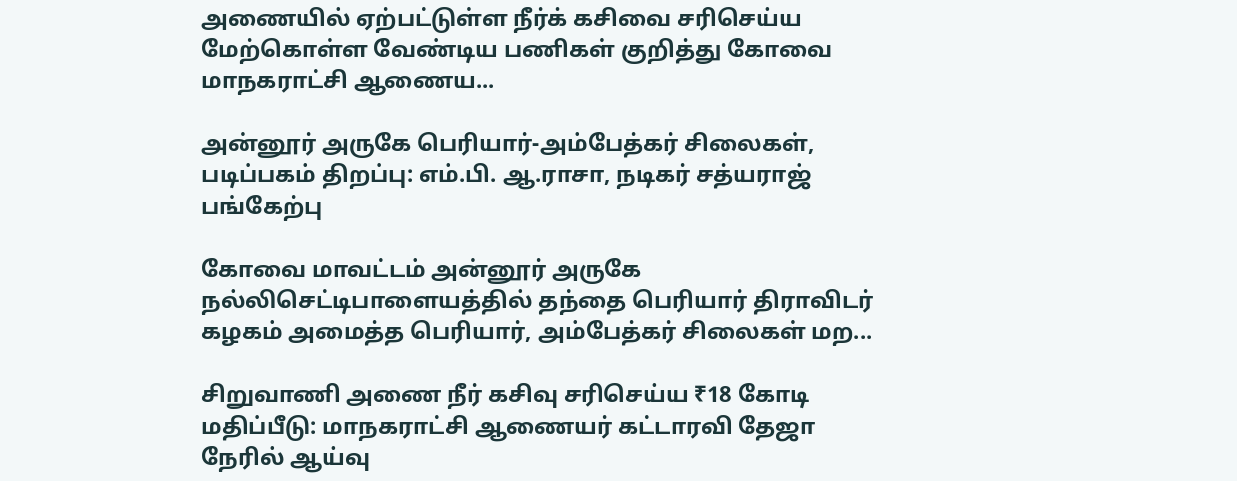அணையில் ஏற்பட்டுள்ள நீர்க் கசிவை சரிசெய்ய மேற்கொள்ள வேண்டிய பணிகள் குறித்து கோவை மாநகராட்சி ஆணைய...

அன்னூர் அருகே பெரியார்-அம்பேத்கர் சிலைகள், படிப்பகம் திறப்பு: எம்.பி. ஆ.ராசா, நடிகர் சத்யராஜ் பங்கேற்பு

கோவை மாவட்டம் அன்னூர் அருகே நல்லிசெட்டிபாளையத்தில் தந்தை பெரியார் திராவிடர் கழகம் அமைத்த பெரியார், அம்பேத்கர் சிலைகள் மற...

சிறுவாணி அணை நீர் கசிவு சரிசெய்ய ₹18 கோடி மதிப்பீடு: மாநகராட்சி ஆணையர் கட்டாரவி தேஜா நேரில் ஆய்வு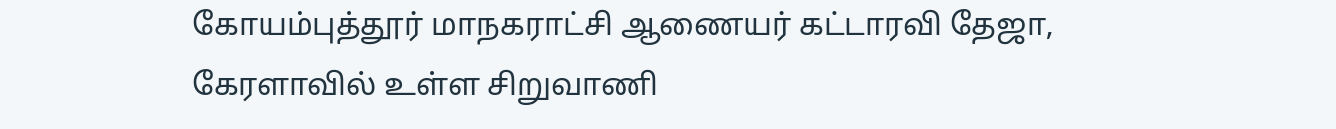கோயம்புத்தூர் மாநகராட்சி ஆணையர் கட்டாரவி தேஜா, கேரளாவில் உள்ள சிறுவாணி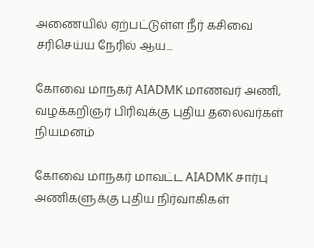அணையில் ஏற்பட்டுள்ள நீர் கசிவை சரிசெய்ய நேரில் ஆய...

கோவை மாநகர் AIADMK மாணவர் அணி, வழக்கறிஞர் பிரிவுக்கு புதிய தலைவர்கள் நியமனம்

கோவை மாநகர் மாவட்ட AIADMK சார்பு அணிகளுக்கு புதிய நிர்வாகிகள்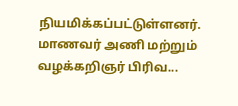நியமிக்கப்பட்டுள்ளனர். மாணவர் அணி மற்றும் வழக்கறிஞர் பிரிவ...